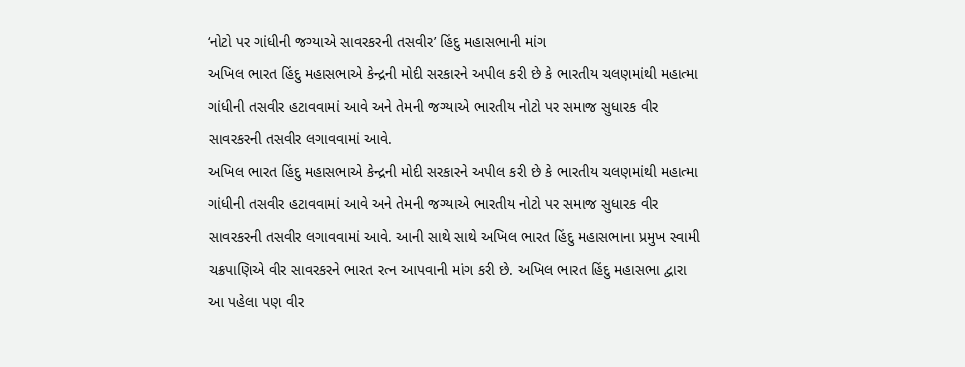‘નોટો પર ગાંધીની જગ્યાએ સાવરકરની તસવીર’ હિંદુ મહાસભાની માંગ
અખિલ ભારત હિંદુ મહાસભાએ કેન્દ્રની મોદી સરકારને અપીલ કરી છે કે ભારતીય ચલણમાંથી મહાત્મા ગાંધીની તસવીર હટાવવામાં આવે અને તેમની જગ્યાએ ભારતીય નોટો પર સમાજ સુધારક વીર સાવરકરની તસવીર લગાવવામાં આવે.
અખિલ ભારત હિંદુ મહાસભાએ કેન્દ્રની મોદી સરકારને અપીલ કરી છે કે ભારતીય ચલણમાંથી મહાત્મા ગાંધીની તસવીર હટાવવામાં આવે અને તેમની જગ્યાએ ભારતીય નોટો પર સમાજ સુધારક વીર સાવરકરની તસવીર લગાવવામાં આવે. આની સાથે સાથે અખિલ ભારત હિંદુ મહાસભાના પ્રમુખ સ્વામી ચક્રપાણિએ વીર સાવરકરને ભારત રત્ન આપવાની માંગ કરી છે. અખિલ ભારત હિંદુ મહાસભા દ્વારા આ પહેલા પણ વીર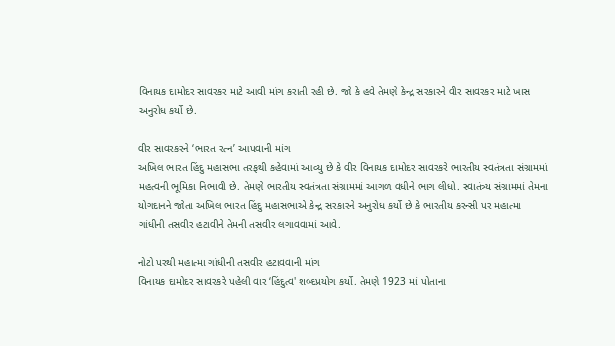વિનાયક દામોદર સાવરકર માટે આવી માંગ કરાતી રહી છે. જો કે હવે તેમણે કેન્દ્ર સરકારને વીર સાવરકર માટે ખાસ અનુરોધ કર્યો છે.

વીર સાવરકરને ‘ભારત રત્ન’ આપવાની માંગ
અખિલ ભારત હિંદુ મહાસભા તરફથી કહેવામાં આવ્યુ છે કે વીર વિનાયક દામોદર સાવરકરે ભારતીય સ્વતંત્રતા સંગ્રામમાં મહત્વની ભૂમિકા નિભાવી છે. તેમણે ભારતીય સ્વતંત્રતા સંગ્રામમાં આગળ વધીને ભાગ લીધો. સ્વાતંત્ર્ય સંગ્રામમાં તેમના યોગદાનને જોતા અખિલ ભારત હિંદુ મહાસભાએ કેન્દ્ર સરકારને અનુરોધ કર્યો છે કે ભારતીય કરન્સી પર મહાત્મા ગાંધીની તસવીર હટાવીને તેમની તસવીર લગાવવામાં આવે.

નોટો પરથી મહાત્મા ગાંધીની તસવીર હટાવવાની માંગ
વિનાયક દામોદર સાવરકરે પહેલી વાર ‘હિંદુત્વ' શબ્દપ્રયોગ કર્યો. તેમણે 1923 માં પોતાના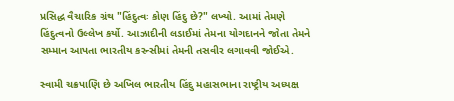પ્રસિદ્ધ વૈચારિક ગ્રંથ "હિંદુત્વઃ કોણ હિંદુ છે?" લખ્યો. આમાં તેમણે હિંદુત્વનો ઉલ્લેખ કર્યો. આઝાદીની લડાઈમાં તેમના યોગદાનને જોતા તેમને સમ્માન આપતા ભારતીય કરન્સીમાં તેમની તસવીર લગાવવી જોઈએ.

સ્વામી ચક્રપાણિ છે અખિલ ભારતીય હિંદુ મહાસભાના રાષ્ટ્રીય અધ્યક્ષ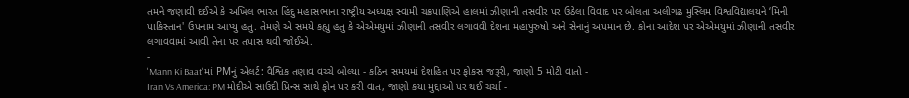તમને જણાવી દઈએ કે અખિલ ભારત હિંદુ મહાસભાના રાષ્ટ્રીય અધ્યક્ષ સ્વામી ચક્રપાણિએ હાલમાં ઝીણાની તસવીર પર ઉઠેલા વિવાદ પર બોલતા અલીગઢ મુસ્લિમ વિશ્વવિદ્યાલયને ‘મિની પાકિસ્તાન' ઉપનામ આપ્યુ હતુ. તેમણે એ સમયે કહ્યુ હતુ કે એએમયુમાં ઝીણાની તસવીર લગાવવી દેશના મહાપુરુષો અને સેનાનું અપમાન છે. કોના આદેશ પર એએમયુમાં ઝીણાની તસવીર લગાવવામાં આવી તેના પર તપાસ થવી જોઈએ.
-
'Mann Ki Baat'માં PMનું એલર્ટ: વૈશ્વિક તણાવ વચ્ચે બોલ્યા - કઠિન સમયમાં દેશહિત પર ફોકસ જરૂરી, જાણો 5 મોટી વાતો -
Iran Vs America: PM મોદીએ સાઉદી પ્રિન્સ સાથે ફોન પર કરી વાત, જાણો કયા મુદ્દાઓ પર થઈ ચર્ચા -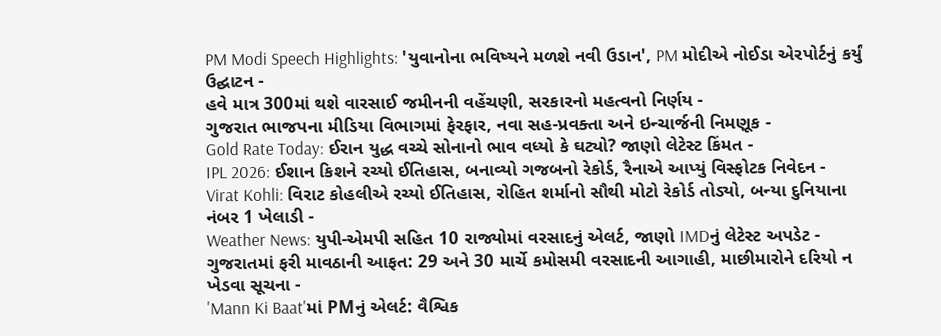PM Modi Speech Highlights: 'યુવાનોના ભવિષ્યને મળશે નવી ઉડાન', PM મોદીએ નોઈડા એરપોર્ટનું કર્યું ઉદ્ઘાટન -
હવે માત્ર 300માં થશે વારસાઈ જમીનની વહેંચણી, સરકારનો મહત્વનો નિર્ણય -
ગુજરાત ભાજપના મીડિયા વિભાગમાં ફેરફાર, નવા સહ-પ્રવક્તા અને ઇન્ચાર્જની નિમણૂક -
Gold Rate Today: ઈરાન યુદ્ધ વચ્ચે સોનાનો ભાવ વધ્યો કે ઘટ્યો? જાણો લેટેસ્ટ કિંમત -
IPL 2026: ઈશાન કિશને રચ્યો ઈતિહાસ, બનાવ્યો ગજબનો રેકોર્ડ, રૈનાએ આપ્યું વિસ્ફોટક નિવેદન -
Virat Kohli: વિરાટ કોહલીએ રચ્યો ઈતિહાસ, રોહિત શર્માનો સૌથી મોટો રેકોર્ડ તોડ્યો, બન્યા દુનિયાના નંબર 1 ખેલાડી -
Weather News: યુપી-એમપી સહિત 10 રાજ્યોમાં વરસાદનું એલર્ટ, જાણો IMDનું લેટેસ્ટ અપડેટ -
ગુજરાતમાં ફરી માવઠાની આફત: 29 અને 30 માર્ચે કમોસમી વરસાદની આગાહી, માછીમારોને દરિયો ન ખેડવા સૂચના -
'Mann Ki Baat'માં PMનું એલર્ટ: વૈશ્વિક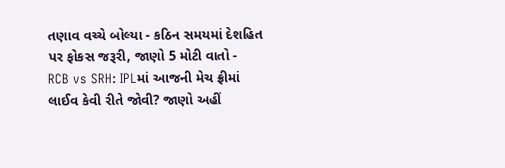તણાવ વચ્ચે બોલ્યા - કઠિન સમયમાં દેશહિત પર ફોકસ જરૂરી, જાણો 5 મોટી વાતો -
RCB vs SRH: IPLમાં આજની મેચ ફ્રીમાં લાઈવ કેવી રીતે જોવી? જાણો અહીં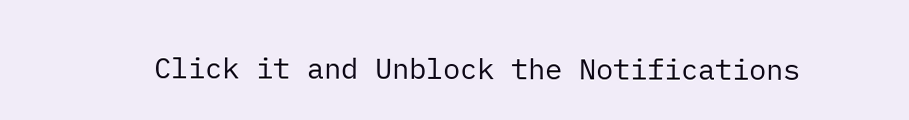Click it and Unblock the Notifications